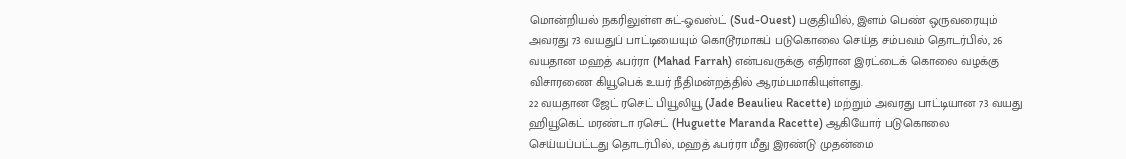மொன்றியல் நகரிலுள்ள சுட்-ஓவஸ்ட் (Sud-Ouest) பகுதியில், இளம் பெண் ஒருவரையும் அவரது 73 வயதுப் பாட்டியையும் கொடூரமாகப் படுகொலை செய்த சம்பவம் தொடர்பில், 26 வயதான மஹத் ஃபர்ரா (Mahad Farrah) என்பவருக்கு எதிரான இரட்டைக் கொலை வழக்கு விசாரணை கியூபெக் உயர் நீதிமன்றத்தில் ஆரம்பமாகியுள்ளது.
22 வயதான ஜேட் ரசெட் பியூலியூ (Jade Beaulieu Racette) மற்றும் அவரது பாட்டியான 73 வயது ஹியூகெட் மரண்டா ரசெட் (Huguette Maranda Racette) ஆகியோர் படுகொலை செய்யப்பட்டது தொடர்பில், மஹத் ஃபர்ரா மீது இரண்டு முதன்மை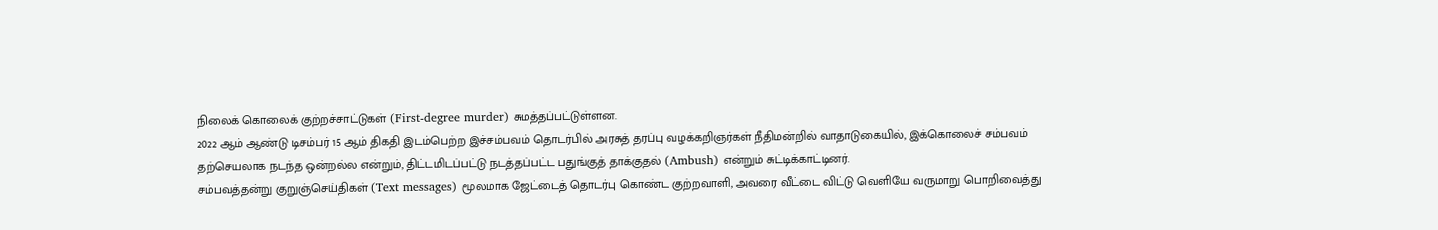நிலைக் கொலைக் குற்றச்சாட்டுகள் (First-degree murder) சுமத்தப்பட்டுள்ளன.
2022 ஆம் ஆண்டு டிசம்பர் 15 ஆம் திகதி இடம்பெற்ற இச்சம்பவம் தொடர்பில் அரசுத் தரப்பு வழக்கறிஞர்கள் நீதிமன்றில் வாதாடுகையில், இக்கொலைச் சம்பவம் தற்செயலாக நடந்த ஒன்றல்ல என்றும், திட்டமிடப்பட்டு நடத்தப்பட்ட பதுங்குத் தாக்குதல் (Ambush) என்றும் சுட்டிக்காட்டினர்.
சம்பவத்தன்று குறுஞ்செய்திகள் (Text messages) மூலமாக ஜேட்டைத் தொடர்பு கொண்ட குற்றவாளி, அவரை வீட்டை விட்டு வெளியே வருமாறு பொறிவைத்து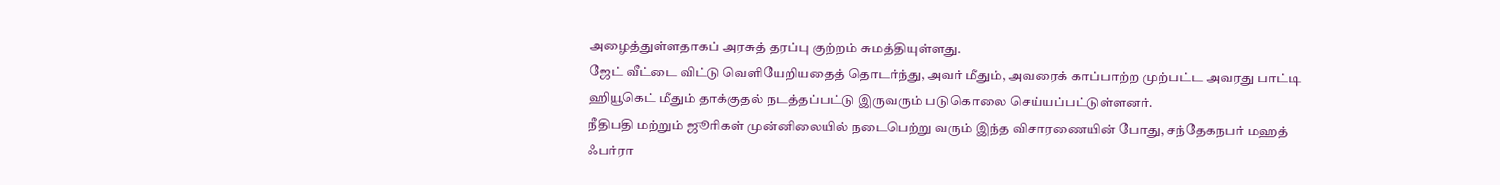அழைத்துள்ளதாகப் அரசுத் தரப்பு குற்றம் சுமத்தியுள்ளது.
ஜேட் வீட்டை விட்டு வெளியேறியதைத் தொடர்ந்து, அவர் மீதும், அவரைக் காப்பாற்ற முற்பட்ட அவரது பாட்டி ஹியூகெட் மீதும் தாக்குதல் நடத்தப்பட்டு இருவரும் படுகொலை செய்யப்பட்டுள்ளனர்.
நீதிபதி மற்றும் ஜூரிகள் முன்னிலையில் நடைபெற்று வரும் இந்த விசாரணையின் போது, சந்தேகநபர் மஹத் ஃபர்ரா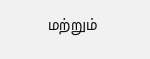மற்றும்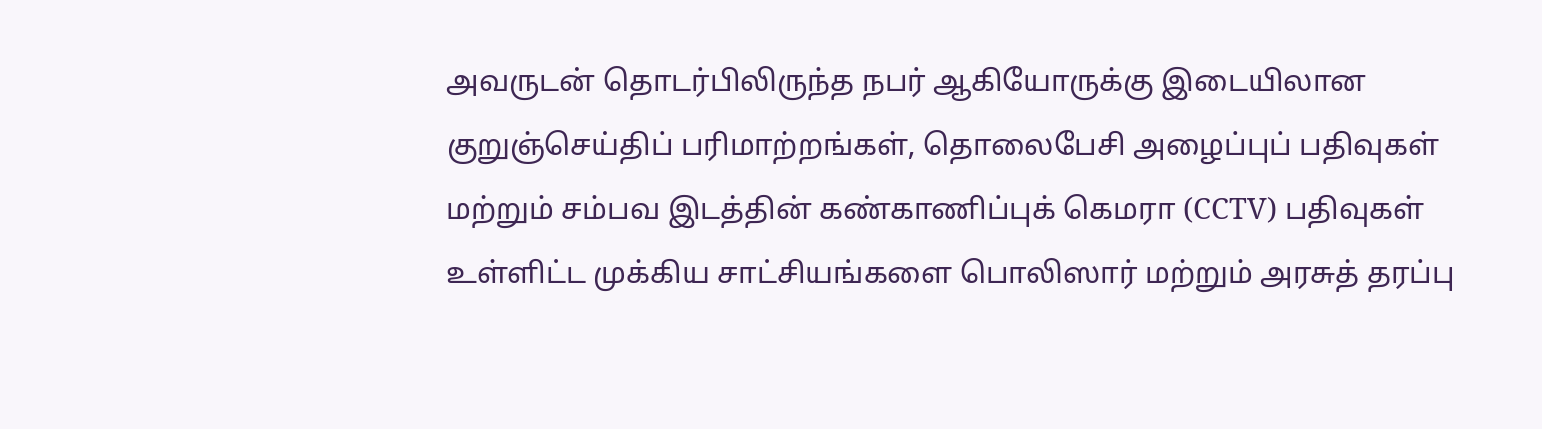அவருடன் தொடர்பிலிருந்த நபர் ஆகியோருக்கு இடையிலான குறுஞ்செய்திப் பரிமாற்றங்கள், தொலைபேசி அழைப்புப் பதிவுகள் மற்றும் சம்பவ இடத்தின் கண்காணிப்புக் கெமரா (CCTV) பதிவுகள் உள்ளிட்ட முக்கிய சாட்சியங்களை பொலிஸார் மற்றும் அரசுத் தரப்பு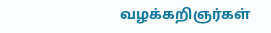வழக்கறிஞர்கள்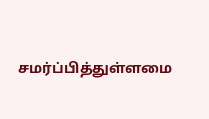சமர்ப்பித்துள்ளமை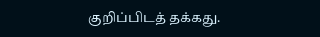குறிப்பிடத் தக்கது.